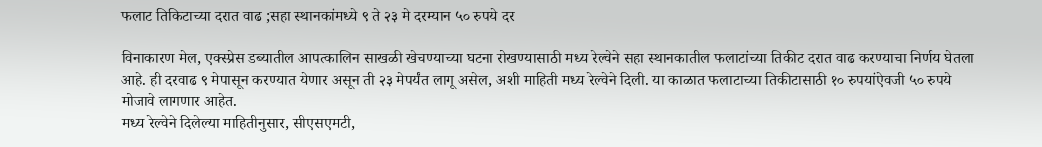फलाट तिकिटाच्या दरात वाढ ;सहा स्थानकांमध्ये ९ ते २३ मे दरम्यान ५० रुपये दर

विनाकारण मेल, एक्स्प्रेस डब्यातील आपत्कालिन साखळी खेचण्याच्या घटना रोखण्यासाठी मध्य रेल्वेने सहा स्थानकातील फलाटांच्या तिकीट दरात वाढ करण्याचा निर्णय घेतला आहे. ही दरवाढ ९ मेपासून करण्यात येणार असून ती २३ मेपर्यंत लागू असेल, अशी माहिती मध्य रेल्वेने दिली. या काळात फलाटाच्या तिकीटासाठी १० रुपयांऐवजी ५० रुपये मोजावे लागणार आहेत.
मध्य रेल्वेने दिलेल्या माहितीनुसार, सीएसएमटी,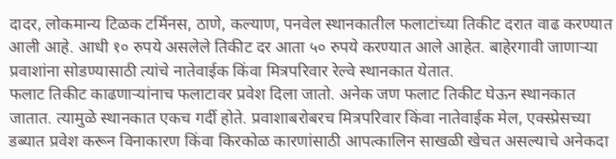दादर, लोकमान्य टिळक टर्मिनस, ठाणे, कल्याण, पनवेल स्थानकातील फलाटांच्या तिकीट दरात वाढ करण्यात आली आहे. आधी १० रुपये असलेले तिकीट दर आता ५० रुपये करण्यात आले आहेत. बाहेरगावी जाणाऱ्या प्रवाशांना सोडण्यासाठी त्यांचे नातेवाईक किंवा मित्रपरिवार रेल्वे स्थानकात येतात.
फलाट तिकीट काढणाऱ्यांनाच फलाटावर प्रवेश दिला जातो. अनेक जण फलाट तिकीट घेऊन स्थानकात जातात. त्यामुळे स्थानकात एकच गर्दी होते. प्रवाशाबरोबरच मित्रपरिवार किंवा नातेवाईक मेल, एक्स्प्रेसच्या डब्यात प्रवेश करून विनाकारण किंवा किरकोळ कारणांसाठी आपत्कालिन साखळी खेचत असल्याचे अनेकदा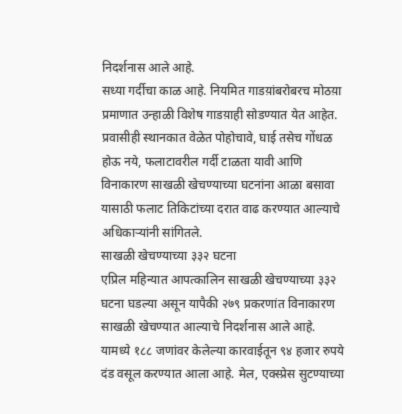निदर्शनास आले आहे.
सध्या गर्दीचा काळ आहे. नियमित गाडय़ांबरोबरच मोठय़ा प्रमाणात उन्हाळी विशेष गाडय़ाही सोडण्यात येत आहेत. प्रवासीही स्थानकात वेळेत पोहोचावे, घाई तसेच गोंधळ होऊ नये, फलाटावरील गर्दी टाळता यावी आणि विनाकारण साखळी खेचण्याच्या घटनांना आळा बसावा यासाठी फलाट तिकिटांच्या दरात वाढ करण्यात आल्याचे अधिकाऱ्यांनी सांगितले.
साखळी खेचण्याच्या ३३२ घटना
एप्रिल महिन्यात आपत्कालिन साखळी खेचण्याच्या ३३२ घटना घडल्या असून यापैकी २७९ प्रकरणांत विनाकारण साखळी खेचण्यात आल्याचे निदर्शनास आले आहे. यामध्ये १८८ जणांवर केलेल्या कारवाईतून ९४ हजार रुपये दंड वसूल करण्यात आला आहे. मेल, एक्स्प्रेस सुटण्याच्या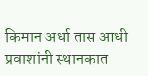किमान अर्धा तास आधी प्रवाशांनी स्थानकात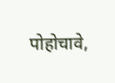पोहोचावे,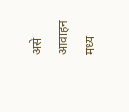असे आवाहन मध्य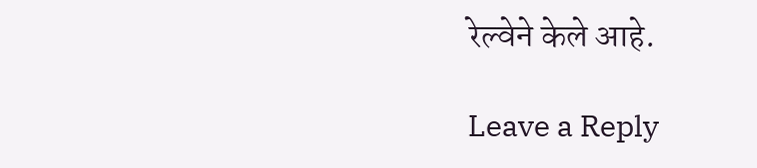रेल्वेने केले आहे.

Leave a Reply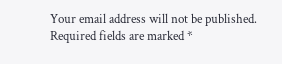Your email address will not be published. Required fields are marked *